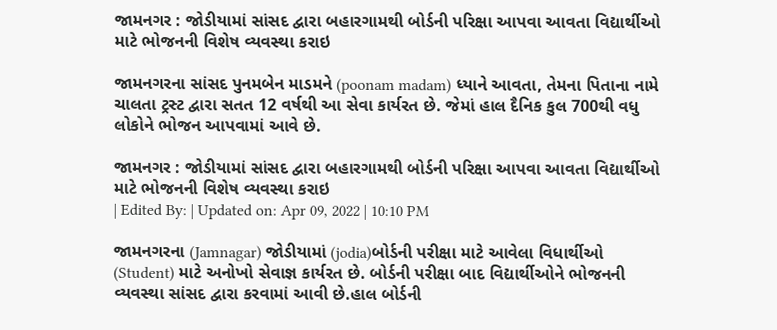જામનગર : જોડીયામાં સાંસદ દ્વારા બહારગામથી બોર્ડની પરિક્ષા આપવા આવતા વિદ્યાર્થીઓ માટે ભોજનની વિશેષ વ્યવસ્થા કરાઇ

જામનગરના સાંસદ પુનમબેન માડમને (poonam madam) ધ્યાને આવતા, તેમના પિતાના નામે ચાલતા ટ્રસ્ટ દ્વારા સતત 12 વર્ષથી આ સેવા કાર્યરત છે. જેમાં હાલ દૈનિક કુલ 700થી વધુ લોકોને ભોજન આપવામાં આવે છે.

જામનગર : જોડીયામાં સાંસદ દ્વારા બહારગામથી બોર્ડની પરિક્ષા આપવા આવતા વિદ્યાર્થીઓ માટે ભોજનની વિશેષ વ્યવસ્થા કરાઇ
| Edited By: | Updated on: Apr 09, 2022 | 10:10 PM

જામનગરના (Jamnagar) જોડીયામાં (jodia)બોર્ડની પરીક્ષા માટે આવેલા વિધાર્થીઓ (Student) માટે અનોખો સેવાજ્ઞ કાર્યરત છે. બોર્ડની પરીક્ષા બાદ વિદ્યાર્થીઓને ભોજનની વ્યવસ્થા સાંસદ દ્વારા કરવામાં આવી છે.હાલ બોર્ડની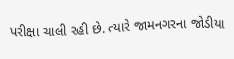પરીક્ષા ચાલી રહી છે. ત્યારે જામનગરના જોડીયા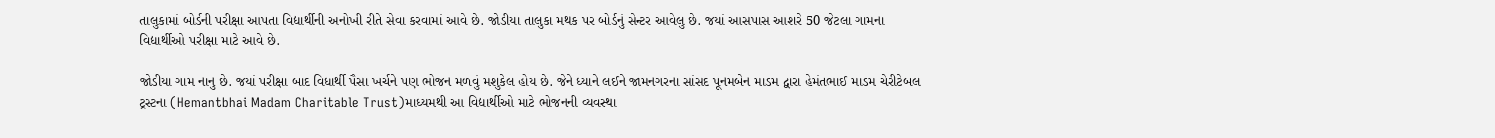તાલુકામાં બોર્ડની પરીક્ષા આપતા વિદ્યાર્થીની અનોખી રીતે સેવા કરવામાં આવે છે. જોડીયા તાલુકા મથક પર બોર્ડનું સેન્ટર આવેલુ છે. જયાં આસપાસ આશરે 50 જેટલા ગામના વિદ્યાર્થીઓ પરીક્ષા માટે આવે છે.

જોડીયા ગામ નાનુ છે. જયાં પરીક્ષા બાદ વિધાર્થી પૈસા ખર્ચને પણ ભોજન મળવું મશુકેલ હોય છે. જેને ધ્યાને લઈને જામનગરના સાંસદ પૂનમબેન માડમ દ્વારા હેમંતભાઈ માડમ ચેરીટેબલ ટ્રસ્ટના (Hemantbhai Madam Charitable Trust)માધ્યમથી આ વિદ્યાર્થીઓ માટે ભોજનની વ્યવસ્થા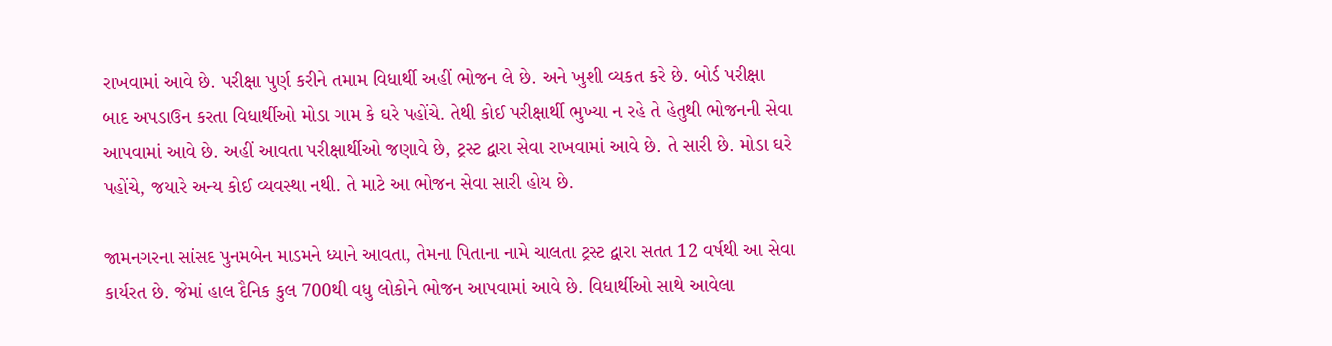રાખવામાં આવે છે. પરીક્ષા પુર્ણ કરીને તમામ વિધાર્થી અહીં ભોજન લે છે. અને ખુશી વ્યકત કરે છે. બોર્ડ પરીક્ષા બાદ અપડાઉન કરતા વિધાર્થીઓ મોડા ગામ કે ઘરે પહોંચે. તેથી કોઈ પરીક્ષાર્થી ભુખ્યા ન રહે તે હેતુથી ભોજનની સેવા આપવામાં આવે છે. અહીં આવતા પરીક્ષાર્થીઓ જણાવે છે, ટ્રસ્ટ દ્વારા સેવા રાખવામાં આવે છે. તે સારી છે. મોડા ઘરે પહોંચે, જયારે અન્ય કોઈ વ્યવસ્થા નથી. તે માટે આ ભોજન સેવા સારી હોય છે.

જામનગરના સાંસદ પુનમબેન માડમને ધ્યાને આવતા, તેમના પિતાના નામે ચાલતા ટ્રસ્ટ દ્વારા સતત 12 વર્ષથી આ સેવા કાર્યરત છે. જેમાં હાલ દૈનિક કુલ 700થી વધુ લોકોને ભોજન આપવામાં આવે છે. વિધાર્થીઓ સાથે આવેલા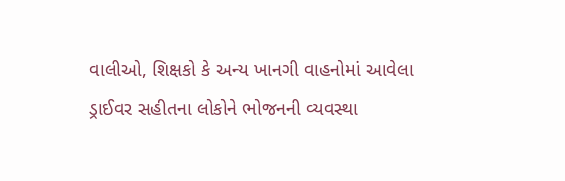વાલીઓ, શિક્ષકો કે અન્ય ખાનગી વાહનોમાં આવેલા ડ્રાઈવર સહીતના લોકોને ભોજનની વ્યવસ્થા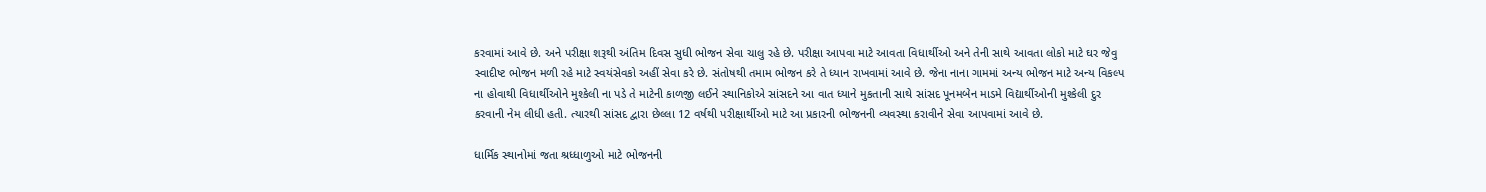કરવામાં આવે છે. અને પરીક્ષા શરૂથી અંતિમ દિવસ સુધી ભોજન સેવા ચાલુ રહે છે. પરીક્ષા આપવા માટે આવતા વિધાર્થીઓ અને તેની સાથે આવતા લોકો માટે ઘર જેવુ સ્વાદીષ્ટ ભોજન મળી રહે માટે સ્વયંસેવકો અહીં સેવા કરે છે. સંતોષથી તમામ ભોજન કરે તે ધ્યાન રાખવામાં આવે છે. જેના નાના ગામમાં અન્ય ભોજન માટે અન્ય વિકલ્પ ના હોવાથી વિધાર્થીઓને મુશ્કેલી ના પડે તે માટેની કાળજી લઈને સ્થાનિકોએ સાંસદને આ વાત ધ્યાને મુકતાની સાથે સાંસદ પૂનમબેન માડમે વિદ્યાર્થીઓની મુશ્કેલી દુર કરવાની નેમ લીધી હતી. ત્યારથી સાંસદ દ્વારા છેલ્લા 12 વર્ષથી પરીક્ષાર્થીઓ માટે આ પ્રકારની ભોજનની વ્યવસ્થા કરાવીને સેવા આપવામાં આવે છે.

ધાર્મિક સ્થાનોમાં જતા શ્રધ્ધાળુઓ માટે ભોજનની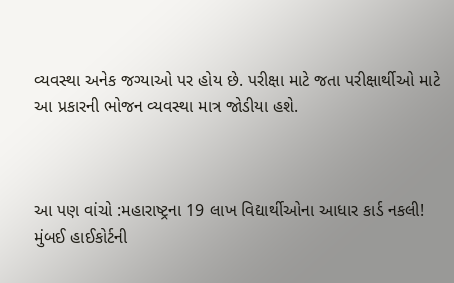વ્યવસ્થા અનેક જગ્યાઓ પર હોય છે. પરીક્ષા માટે જતા પરીક્ષાર્થીઓ માટે આ પ્રકારની ભોજન વ્યવસ્થા માત્ર જોડીયા હશે.



આ પણ વાંચો :મહારાષ્ટ્રના 19 લાખ વિદ્યાર્થીઓના આધાર કાર્ડ નકલી! મુંબઈ હાઈકોર્ટની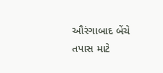ઔરંગાબાદ બેંચે તપાસ માટે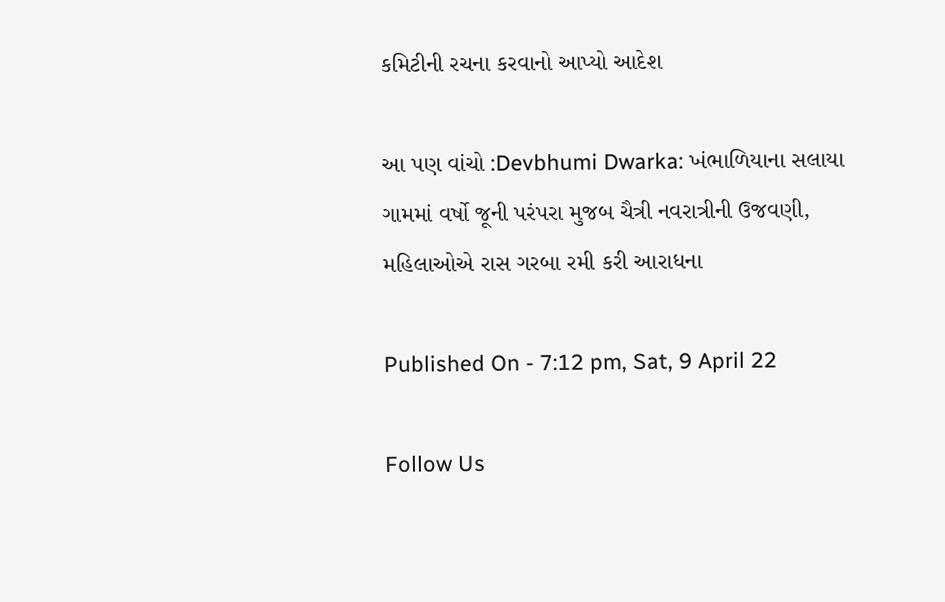કમિટીની રચના કરવાનો આપ્યો આદેશ

આ પણ વાંચો :Devbhumi Dwarka: ખંભાળિયાના સલાયા ગામમાં વર્ષો જૂની પરંપરા મુજબ ચૈત્રી નવરાત્રીની ઉજવણી, મહિલાઓએ રાસ ગરબા રમી કરી આરાધના

Published On - 7:12 pm, Sat, 9 April 22

Follow Us